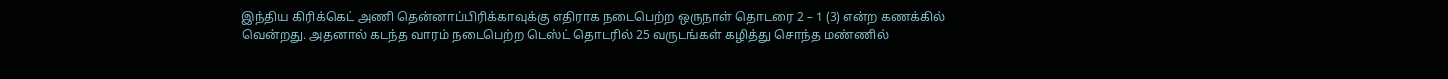இந்திய கிரிக்கெட் அணி தென்னாப்பிரிக்காவுக்கு எதிராக நடைபெற்ற ஒருநாள் தொடரை 2 – 1 (3) என்ற கணக்கில் வென்றது. அதனால் கடந்த வாரம் நடைபெற்ற டெஸ்ட் தொடரில் 25 வருடங்கள் கழித்து சொந்த மண்ணில்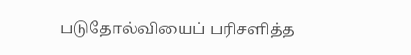படுதோல்வியைப் பரிசளித்த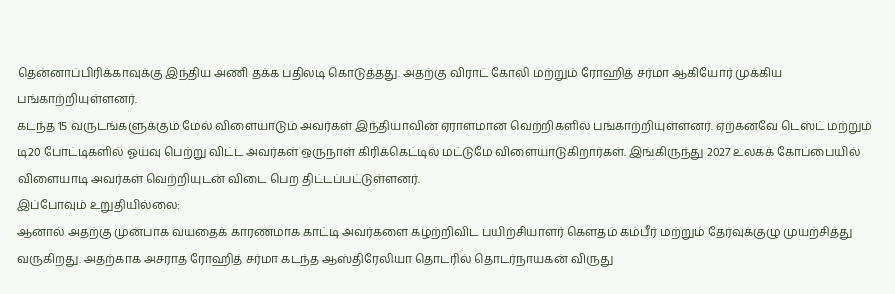தென்னாப்பிரிக்காவுக்கு இந்திய அணி தக்க பதிலடி கொடுத்தது. அதற்கு விராட் கோலி மற்றும் ரோஹித் சர்மா ஆகியோர் முக்கிய பங்காற்றியுள்ளனர்.
கடந்த 15 வருடங்களுக்கும் மேல் விளையாடும் அவர்கள் இந்தியாவின் ஏராளமான வெற்றிகளில் பங்காற்றியுள்ளனர். ஏற்கனவே டெஸ்ட் மற்றும் டி20 போட்டிகளில் ஓய்வு பெற்று விட்ட அவர்கள் ஒருநாள் கிரிக்கெட்டில் மட்டுமே விளையாடுகிறார்கள். இங்கிருந்து 2027 உலகக் கோப்பையில் விளையாடி அவர்கள் வெற்றியுடன் விடை பெற திட்டப்பட்டுள்ளனர்.
இப்போவும் உறுதியில்லை:
ஆனால் அதற்கு முன்பாக வயதைக் காரணமாக காட்டி அவர்களை கழற்றிவிட பயிற்சியாளர் கௌதம் கம்பீர் மற்றும் தேர்வுக்குழு முயற்சித்து வருகிறது. அதற்காக அசராத ரோஹித் சர்மா கடந்த ஆஸ்திரேலியா தொடரில் தொடர்நாயகன் விருது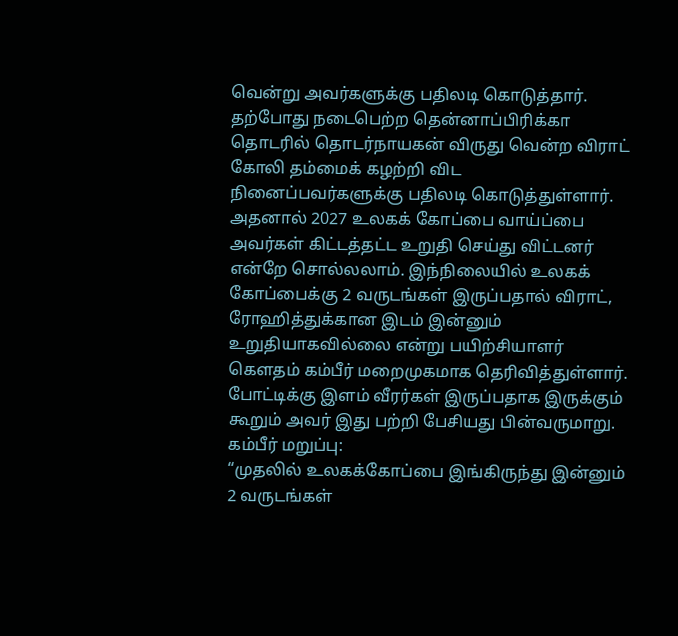வென்று அவர்களுக்கு பதிலடி கொடுத்தார். தற்போது நடைபெற்ற தென்னாப்பிரிக்கா தொடரில் தொடர்நாயகன் விருது வென்ற விராட் கோலி தம்மைக் கழற்றி விட நினைப்பவர்களுக்கு பதிலடி கொடுத்துள்ளார்.
அதனால் 2027 உலகக் கோப்பை வாய்ப்பை அவர்கள் கிட்டத்தட்ட உறுதி செய்து விட்டனர் என்றே சொல்லலாம். இந்நிலையில் உலகக் கோப்பைக்கு 2 வருடங்கள் இருப்பதால் விராட், ரோஹித்துக்கான இடம் இன்னும் உறுதியாகவில்லை என்று பயிற்சியாளர் கௌதம் கம்பீர் மறைமுகமாக தெரிவித்துள்ளார். போட்டிக்கு இளம் வீரர்கள் இருப்பதாக இருக்கும் கூறும் அவர் இது பற்றி பேசியது பின்வருமாறு.
கம்பீர் மறுப்பு:
“முதலில் உலகக்கோப்பை இங்கிருந்து இன்னும் 2 வருடங்கள்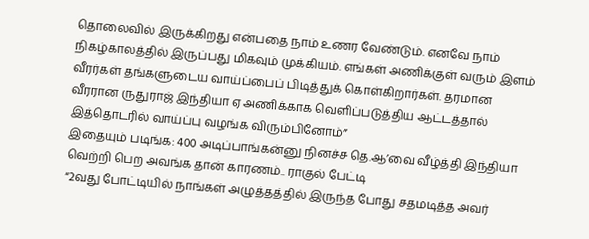தொலைவில் இருக்கிறது என்பதை நாம் உணர வேண்டும். எனவே நாம் நிகழ்காலத்தில் இருப்பது மிகவும் முக்கியம். எங்கள் அணிக்குள் வரும் இளம் வீரர்கள் தங்களுடைய வாய்ப்பைப் பிடித்துக் கொள்கிறார்கள். தரமான வீரரான ருதுராஜ் இந்தியா ஏ அணிக்காக வெளிப்படுத்திய ஆட்டத்தால் இத்தொடரில் வாய்ப்பு வழங்க விரும்பினோம்”
இதையும் படிங்க: 400 அடிப்பாங்கன்னு நினச்ச தெ.ஆ’வை வீழ்த்தி இந்தியா வெற்றி பெற அவங்க தான் காரணம்.. ராகுல் பேட்டி
“2வது போட்டியில் நாங்கள் அழுத்தத்தில் இருந்த போது சதமடித்த அவர்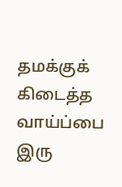தமக்குக் கிடைத்த வாய்ப்பை இரு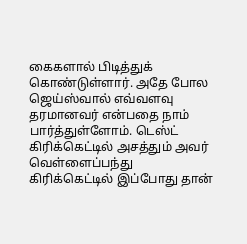கைகளால் பிடித்துக் கொண்டுள்ளார். அதே போல ஜெய்ஸ்வால் எவ்வளவு தரமானவர் என்பதை நாம் பார்த்துள்ளோம். டெஸ்ட் கிரிக்கெட்டில் அசத்தும் அவர் வெள்ளைப்பந்து கிரிக்கெட்டில் இப்போது தான்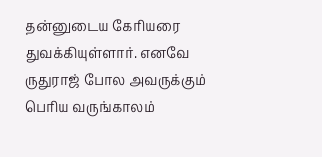தன்னுடைய கேரியரை துவக்கியுள்ளார். எனவே ருதுராஜ் போல அவருக்கும் பெரிய வருங்காலம்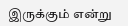இருக்கும் என்று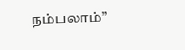நம்பலாம்”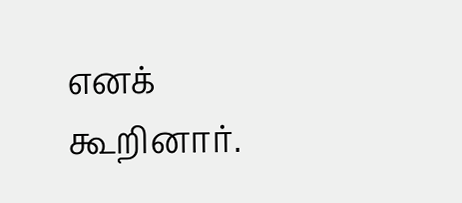எனக் கூறினார்.